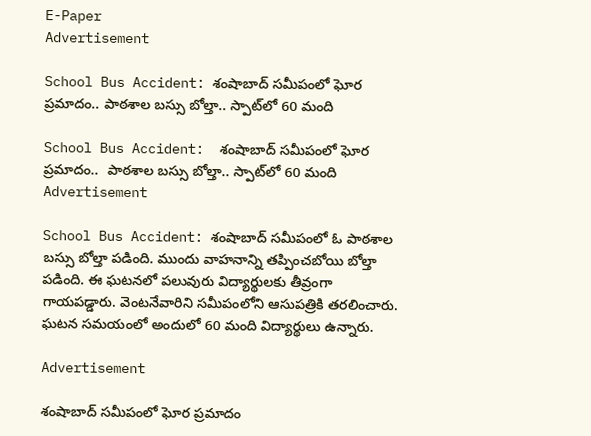E-Paper
Advertisement

School Bus Accident: శంషాబాద్‌ సమీపంలో ఘోర ప్రమాదం.. పాఠశాల బస్సు బోల్తా.. స్పాట్‌లో 60 మంది

School Bus Accident:  శంషాబాద్‌ సమీపంలో ఘోర ప్రమాదం..  పాఠశాల బస్సు బోల్తా.. స్పాట్‌లో 60 మంది
Advertisement

School Bus Accident: శంషాబాద్ సమీపంలో ఓ పాఠశాల బస్సు బోల్తా పడింది. ముందు వాహనాన్ని తప్పించబోయి బోల్తా పడింది. ఈ ఘటనలో పలువురు విద్యార్థులకు తీవ్రంగా గాయపడ్డారు. వెంటనేవారిని సమీపంలోని ఆసుపత్రికి తరలించారు. ఘటన సమయంలో అందులో 60 మంది విద్యార్థులు ఉన్నారు.

Advertisement

శంషాబాద్‌ సమీపంలో ఘోర ప్రమాదం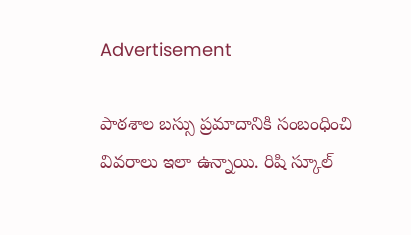Advertisement

పాఠశాల బస్సు ప్రమాదానికి సంబంధించి వివరాలు ఇలా ఉన్నాయి. రిషి స్కూల్‌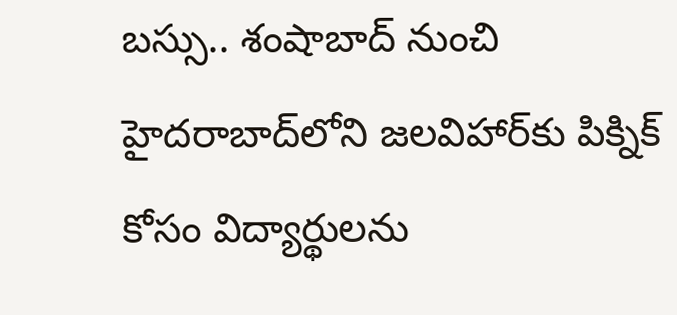బస్సు.. శంషాబాద్‌ నుంచి హైదరాబాద్‌లోని జలవిహార్‌కు పిక్నిక్‌ కోసం విద్యార్థులను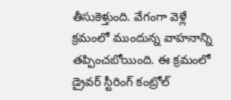తీసుకెళ్తుంది. వేగంగా వెళ్లే క్రమంలో ముందున్న వాహనాన్ని తప్పించబోయింది. ఈ క్రమంలో డ్రైవర్ స్టీరింగ్ కంట్రోల్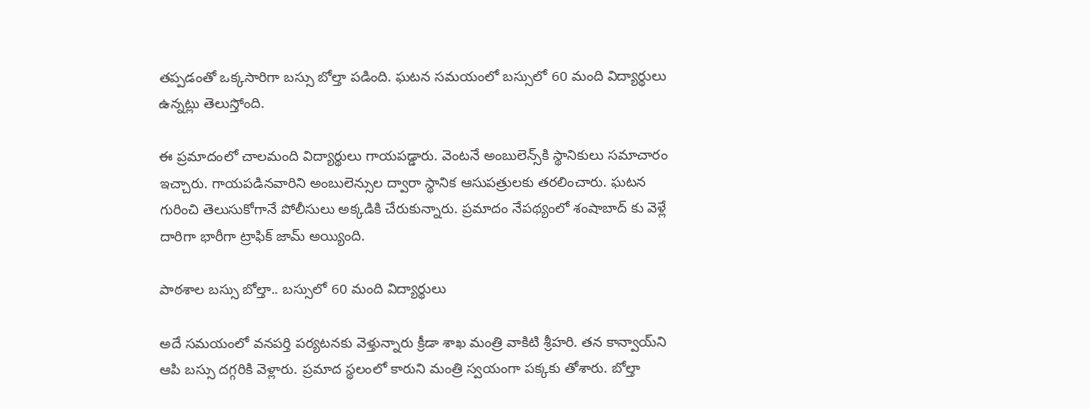తప్పడంతో ఒక్కసారిగా బస్సు బోల్తా పడింది. ఘటన సమయంలో బస్సులో 60 మంది విద్యార్థులు ఉన్నట్లు తెలుస్తోంది.

ఈ ప్రమాదంలో చాలమంది విద్యార్థులు గాయపడ్డారు. వెంటనే అంబులెన్స్‌కి స్థానికులు సమాచారం ఇచ్చారు. గాయపడినవారిని అంబులెన్సుల ద్వారా స్థానిక ఆసుపత్రులకు తరలించారు. ఘటన గురించి తెలుసుకోగానే పోలీసులు అక్కడికి చేరుకున్నారు. ప్రమాదం నేపథ్యంలో శంషాబాద్‌ కు వెళ్లే దారిగా భారీగా ట్రాఫిక్ జామ్ అయ్యింది.

పాఠశాల బస్సు బోల్తా.. బస్సులో 60 మంది విద్యార్థులు

అదే సమయంలో వనపర్తి పర్యటనకు వెళ్తున్నారు క్రీడా శాఖ మంత్రి వాకిటి శ్రీహరి. తన కాన్వాయ్‌ని ఆపి బస్సు దగ్గరికి వెళ్లారు. ప్రమాద స్థలంలో కారుని మంత్రి స్వయంగా పక్కకు తోశారు. బోల్తా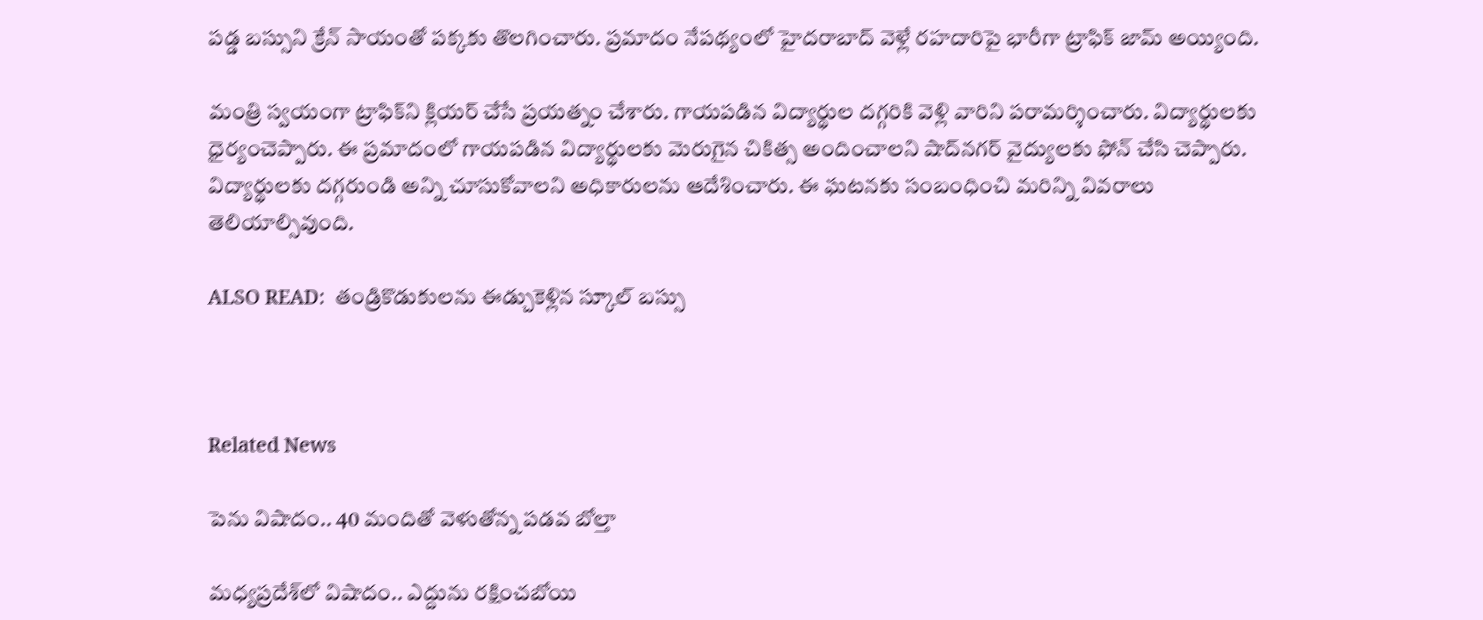పడ్డ బస్సుని క్రేన్ సాయంతో పక్కకు తొలగించారు. ప్రమాదం నేపథ్యంలో హైదరాబాద్ వెళ్లే రహదారి‌పై భారీగా ట్రాఫిక్ జామ్ అయ్యింది.

మంత్రి స్వయంగా ట్రాఫిక్‌ని క్లియర్ చేసే ప్రయత్నం చేశారు. గాయపడిన విద్యార్థుల దగ్గరికి వెళ్లి వారిని పరామర్శించారు. విద్యార్థులకు ధైర్యంచెప్పారు. ఈ ప్రమాదంలో గాయపడిన విద్యార్థులకు మెరుగైన చికిత్స అందించాలని షాద్‌నగర్ వైద్యులకు ఫోన్ చేసి చెప్పారు. విద్యార్థులకు దగ్గరుండి అన్ని చూసుకోవాలని అధికారులను ఆదేశించారు. ఈ ఘటనకు సంబంధించి మరిన్ని వివరాలు తెలియాల్సివుంది.

ALSO READ:  తండ్రికొడుకులను ఈడ్చుకెళ్లిన స్కూల్ బస్సు



Related News

పెను విషాదం.. 40 మందితో వెళుతోన్న ప‌డ‌వ బోల్తా

మధ్యప్రదేశ్‌లో విషాదం.. ఎద్దును రక్షించబోయి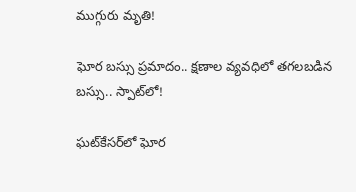ముగ్గురు మృతి!

ఘోర బస్సు ప్రమాదం.. క్షణాల వ్యవధిలో తగలబడిన బస్సు.. స్పాట్‌లో!

ఘట్‌కేసర్‌లో ఘోర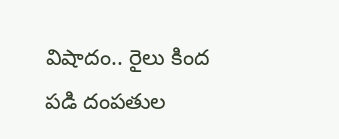విషాదం.. రైలు కింద పడి దంపతుల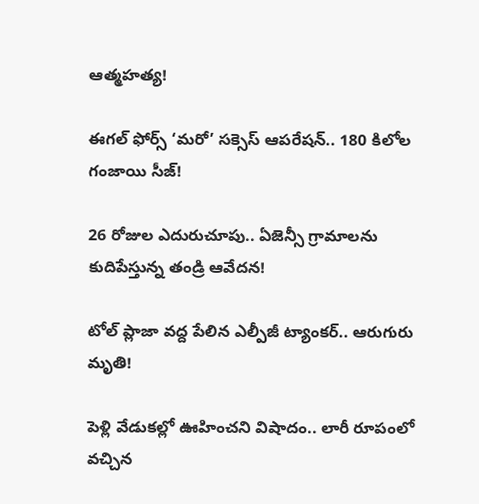ఆత్మహత్య!

ఈగల్ ఫోర్స్ ‘మరో’ సక్సెస్ ఆపరేషన్.. 180 కిలోల గంజాయి సీజ్!

26 రోజుల ఎదురుచూపు.. ఏజెన్సీ గ్రామాలను కుదిపేస్తున్న తండ్రి ఆవేదన!

టోల్ ప్లాజా వద్ద పేలిన ఎల్పీజీ ట్యాంకర్.. ఆరుగురు మృతి!

పెళ్లి వేడుకల్లో ఊహించని విషాదం.. లారీ రూపంలో వచ్చిన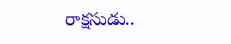రాక్షసుడు..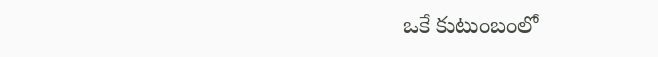ఒకే కుటుంబంలో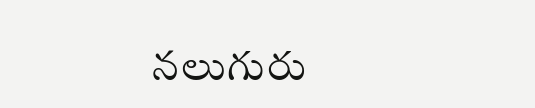నలుగురు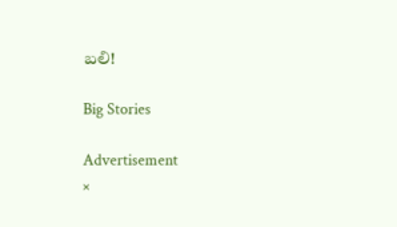బలి!

Big Stories

Advertisement
×